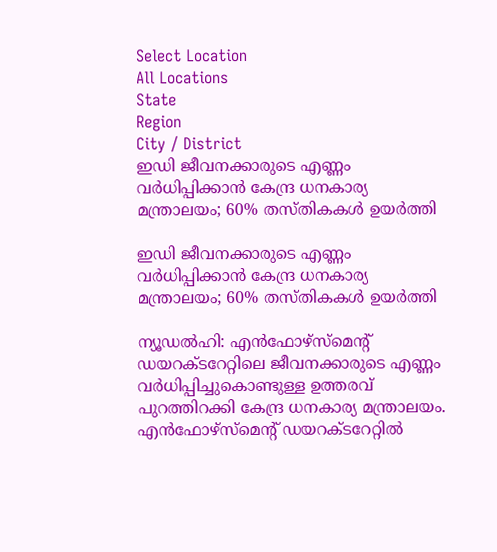Select Location
All Locations
State
Region
City / District
ഇഡി ജീവനക്കാരുടെ എണ്ണം വർധിപ്പിക്കാൻ കേന്ദ്ര ധനകാര്യ മന്ത്രാലയം; 60% തസ്തികകൾ ഉയർത്തി

ഇഡി ജീവനക്കാരുടെ എണ്ണം വർധിപ്പിക്കാൻ കേന്ദ്ര ധനകാര്യ മന്ത്രാലയം; 60% തസ്തികകൾ ഉയർത്തി

ന്യൂഡൽഹി: എൻഫോഴ്‌സ്‌മെന്റ് ഡയറക്ടറേറ്റിലെ ജീവനക്കാരുടെ എണ്ണം വർധിപ്പിച്ചുകൊണ്ടുള്ള ഉത്തരവ് പുറത്തിറക്കി കേന്ദ്ര ധനകാര്യ മന്ത്രാലയം. എൻഫോഴ്‌സ്‌മെന്റ് ഡയറക്ടറേറ്റിൽ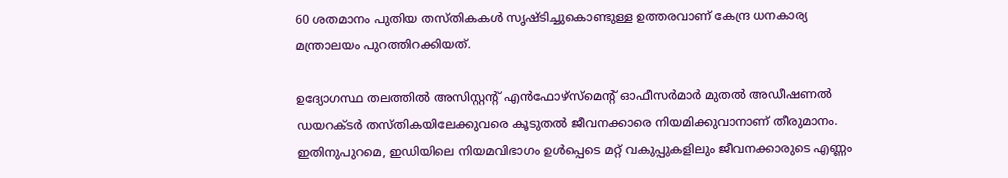60 ശതമാനം പുതിയ തസ്തികകൾ സൃഷ്ടിച്ചുകൊണ്ടുള്ള ഉത്തരവാണ് കേന്ദ്ര ധനകാര്യ മന്ത്രാലയം പുറത്തിറക്കിയത്.

ഉദ്യോഗസ്ഥ തലത്തിൽ അസിസ്റ്റന്റ് എൻഫോഴ്‌സ്‌മെന്റ് ഓഫീസർമാർ മുതൽ അഡീഷണൽ ഡയറക്ടർ തസ്തികയിലേക്കുവരെ കൂടുതൽ ജീവനക്കാരെ നിയമിക്കുവാനാണ് തീരുമാനം. ഇതിനുപുറമെ, ഇഡിയിലെ നിയമവിഭാഗം ഉൾപ്പെടെ മറ്റ് വകുപ്പുകളിലും ജീവനക്കാരുടെ എണ്ണം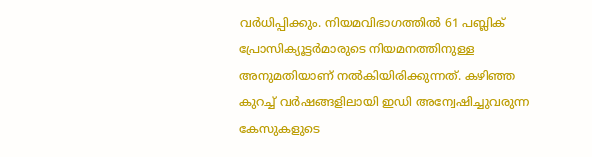വർധിപ്പിക്കും. നിയമവിഭാഗത്തിൽ 61 പബ്ലിക് പ്രോസിക്യൂട്ടർമാരുടെ നിയമനത്തിനുള്ള അനുമതിയാണ് നൽകിയിരിക്കുന്നത്. കഴിഞ്ഞ കുറച്ച് വർഷങ്ങളിലായി ഇഡി അന്വേഷിച്ചുവരുന്ന കേസുകളുടെ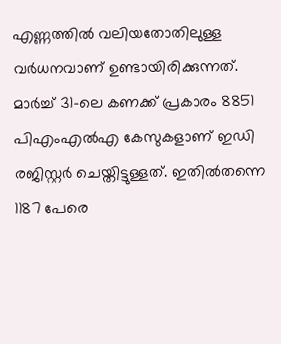എണ്ണത്തിൽ വലിയതോതിലുള്ള വർധനവാണ് ഉണ്ടായിരിക്കുന്നത്. മാർച്ച് 31-ലെ കണക്ക് പ്രകാരം 8851 പിഎംഎൽഎ കേസുകളാണ് ഇഡി രജിസ്റ്റർ ചെയ്തിട്ടുള്ളത്. ഇതിൽതന്നെ 1187 പേരെ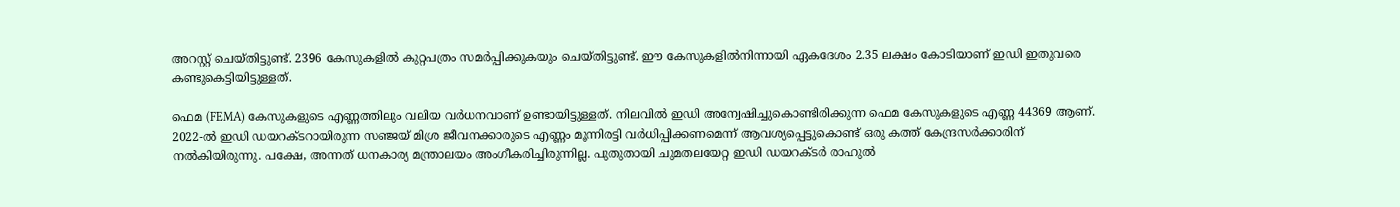അറസ്റ്റ് ചെയ്തിട്ടുണ്ട്. 2396 കേസുകളിൽ കുറ്റപത്രം സമർപ്പിക്കുകയും ചെയ്തിട്ടുണ്ട്. ഈ കേസുകളിൽനിന്നായി ഏകദേശം 2.35 ലക്ഷം കോടിയാണ് ഇഡി ഇതുവരെ കണ്ടുകെട്ടിയിട്ടുള്ളത്.

ഫെമ (FEMA) കേസുകളുടെ എണ്ണത്തിലും വലിയ വർധനവാണ് ഉണ്ടായിട്ടുള്ളത്. നിലവിൽ ഇഡി അന്വേഷിച്ചുകൊണ്ടിരിക്കുന്ന ഫെമ കേസുകളുടെ എണ്ണ 44369 ആണ്. 2022-ൽ ഇഡി ഡയറക്ടറായിരുന്ന സഞ്ജയ് മിശ്ര ജീവനക്കാരുടെ എണ്ണം മൂന്നിരട്ടി വർധിപ്പിക്കണമെന്ന് ആവശ്യപ്പെട്ടുകൊണ്ട് ഒരു കത്ത് കേന്ദ്രസർക്കാരിന് നൽകിയിരുന്നു. പക്ഷേ, അന്നത് ധനകാര്യ മന്ത്രാലയം അംഗീകരിച്ചിരുന്നില്ല. പുതുതായി ചുമതലയേറ്റ ഇഡി ഡയറക്ടർ രാഹുൽ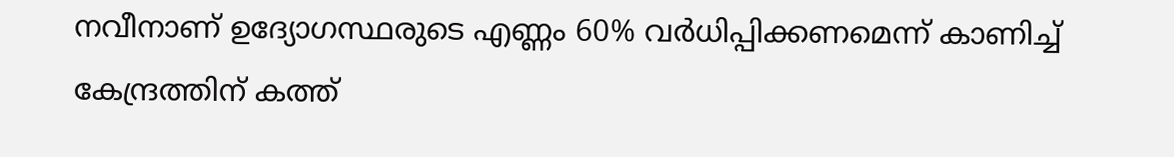നവീനാണ് ഉദ്യോഗസ്ഥരുടെ എണ്ണം 60% വർധിപ്പിക്കണമെന്ന് കാണിച്ച് കേന്ദ്രത്തിന് കത്ത്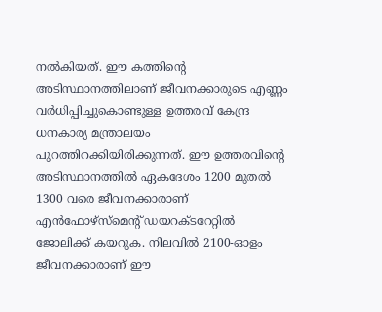നൽകിയത്. ഈ കത്തിന്റെ അടിസ്ഥാനത്തിലാണ് ജീവനക്കാരുടെ എണ്ണം വർധിപ്പിച്ചുകൊണ്ടുള്ള ഉത്തരവ് കേന്ദ്ര ധനകാര്യ മന്ത്രാലയം പുറത്തിറക്കിയിരിക്കുന്നത്. ഈ ഉത്തരവിന്റെ അടിസ്ഥാനത്തിൽ ഏകദേശം 1200 മുതൽ 1300 വരെ ജീവനക്കാരാണ് എൻഫോഴ്‌സ്‌മെന്റ് ഡയറക്ടറേറ്റിൽ ജോലിക്ക് കയറുക. നിലവിൽ 2100-ഓളം ജീവനക്കാരാണ് ഈ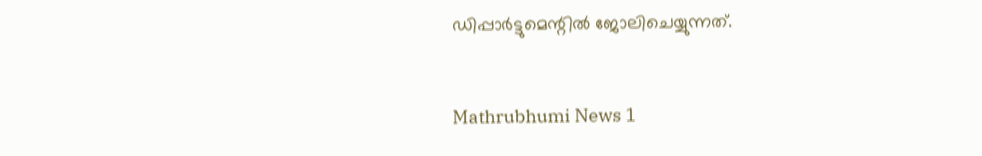ഡിപ്പാർട്ടുമെന്റിൽ ജോലിചെയ്യുന്നത്.


Mathrubhumi News 1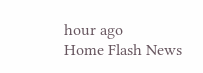hour ago
Home Flash News